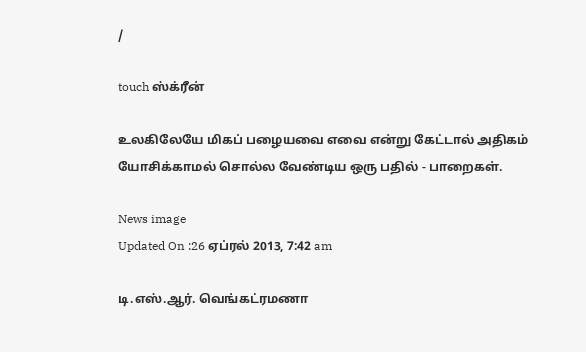/

touch ஸ்க்ரீன்

உலகிலேயே மிகப் பழையவை எவை என்று கேட்டால் அதிகம் யோசிக்காமல் சொல்ல வேண்டிய ஒரு பதில் - பாறைகள்.

News image
Updated On :26 ஏப்ரல் 2013, 7:42 am

டி.எஸ்.ஆர். வெங்கட்ரமணா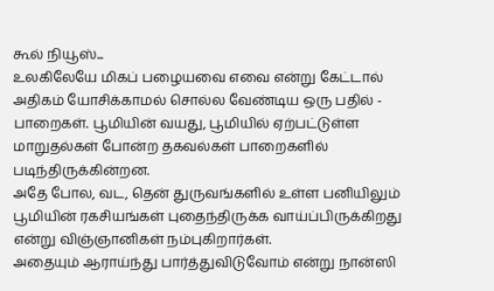கூல் நியூஸ்...
உலகிலேயே மிகப் பழையவை எவை என்று கேட்டால் அதிகம் யோசிக்காமல் சொல்ல வேண்டிய ஒரு பதில் - பாறைகள். பூமியின் வயது, பூமியில் ஏற்பட்டுள்ள மாறுதல்கள் போன்ற தகவல்கள் பாறைகளில் படிந்திருக்கின்றன.
அதே போல, வட, தென் துருவங்களில் உள்ள பனியிலும் பூமியின் ரகசியங்கள் புதைந்திருக்க வாய்ப்பிருக்கிறது என்று விஞ்ஞானிகள் நம்புகிறார்கள்.
அதையும் ஆராய்ந்து பார்த்துவிடுவோம் என்று நான்ஸி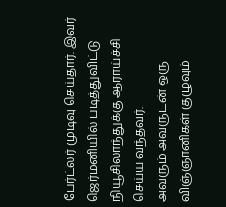பேர்ட்லர் முடிவு செய்தார். இவர் ஜெர்மனியில் படித்துவிட்டு நியூசிலாந்துக்கு ஆராய்ச்சி செய்ய வந்தவர்.
அவரும் அவருடன் ஒரு விஞ்ஞானிகள் குழுவும்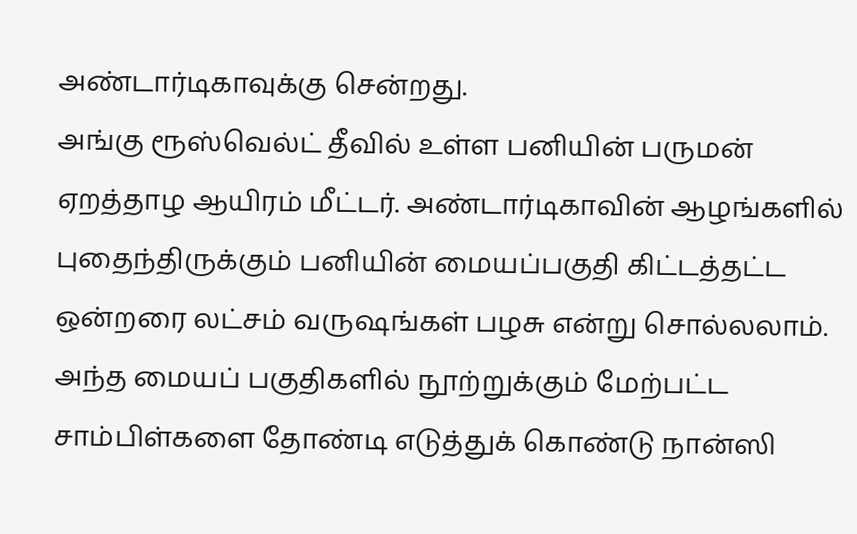அண்டார்டிகாவுக்கு சென்றது.
அங்கு ரூஸ்வெல்ட் தீவில் உள்ள பனியின் பருமன் ஏறத்தாழ ஆயிரம் மீட்டர். அண்டார்டிகாவின் ஆழங்களில் புதைந்திருக்கும் பனியின் மையப்பகுதி கிட்டத்தட்ட ஒன்றரை லட்சம் வருஷங்கள் பழசு என்று சொல்லலாம். அந்த மையப் பகுதிகளில் நூற்றுக்கும் மேற்பட்ட சாம்பிள்களை தோண்டி எடுத்துக் கொண்டு நான்ஸி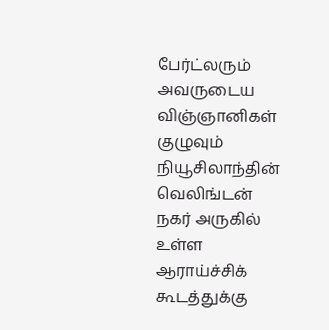பேர்ட்லரும் அவருடைய விஞ்ஞானிகள் குழுவும் நியூசிலாந்தின் வெலிங்டன் நகர் அருகில் உள்ள ஆராய்ச்சிக் கூடத்துக்கு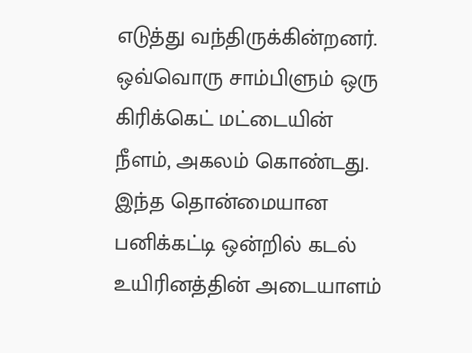எடுத்து வந்திருக்கின்றனர். ஒவ்வொரு சாம்பிளும் ஒரு கிரிக்கெட் மட்டையின் நீளம், அகலம் கொண்டது.
இந்த தொன்மையான பனிக்கட்டி ஒன்றில் கடல் உயிரினத்தின் அடையாளம்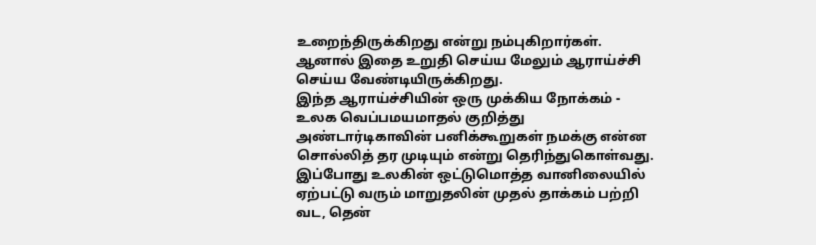உறைந்திருக்கிறது என்று நம்புகிறார்கள். ஆனால் இதை உறுதி செய்ய மேலும் ஆராய்ச்சி செய்ய வேண்டியிருக்கிறது.
இந்த ஆராய்ச்சியின் ஒரு முக்கிய நோக்கம் - உலக வெப்பமயமாதல் குறித்து அண்டார்டிகாவின் பனிக்கூறுகள் நமக்கு என்ன சொல்லித் தர முடியும் என்று தெரிந்துகொள்வது.
இப்போது உலகின் ஒட்டுமொத்த வானிலையில் ஏற்பட்டு வரும் மாறுதலின் முதல் தாக்கம் பற்றி வட, தென்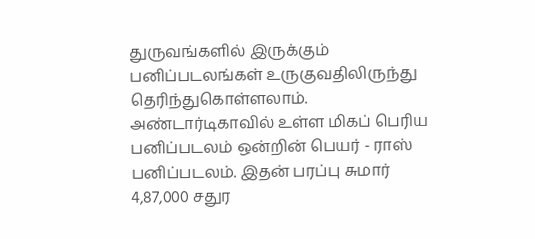துருவங்களில் இருக்கும் பனிப்படலங்கள் உருகுவதிலிருந்து தெரிந்துகொள்ளலாம்.
அண்டார்டிகாவில் உள்ள மிகப் பெரிய பனிப்படலம் ஒன்றின் பெயர் - ராஸ் பனிப்படலம். இதன் பரப்பு சுமார் 4,87,000 சதுர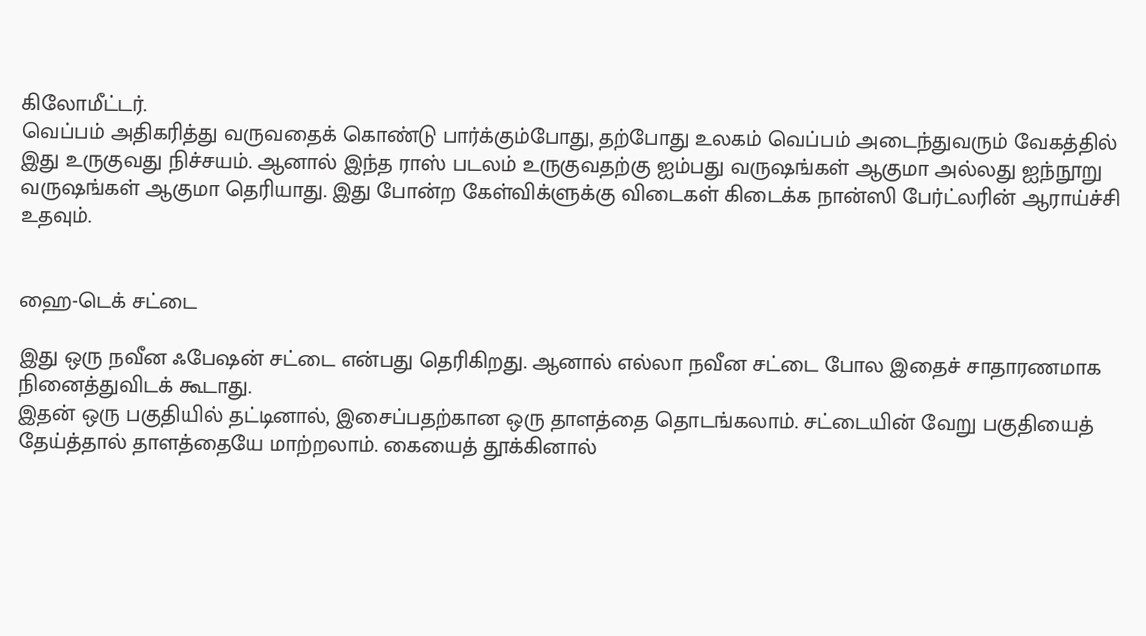கிலோமீட்டர்.
வெப்பம் அதிகரித்து வருவதைக் கொண்டு பார்க்கும்போது, தற்போது உலகம் வெப்பம் அடைந்துவரும் வேகத்தில் இது உருகுவது நிச்சயம். ஆனால் இந்த ராஸ் படலம் உருகுவதற்கு ஐம்பது வருஷங்கள் ஆகுமா அல்லது ஐந்நூறு வருஷங்கள் ஆகுமா தெரியாது. இது போன்ற கேள்விக்ளுக்கு விடைகள் கிடைக்க நான்ஸி பேர்ட்லரின் ஆராய்ச்சி உதவும்.


ஹை-டெக் சட்டை

இது ஒரு நவீன ஃபேஷன் சட்டை என்பது தெரிகிறது. ஆனால் எல்லா நவீன சட்டை போல இதைச் சாதாரணமாக நினைத்துவிடக் கூடாது.
இதன் ஒரு பகுதியில் தட்டினால், இசைப்பதற்கான ஒரு தாளத்தை தொடங்கலாம். சட்டையின் வேறு பகுதியைத் தேய்த்தால் தாளத்தையே மாற்றலாம். கையைத் தூக்கினால்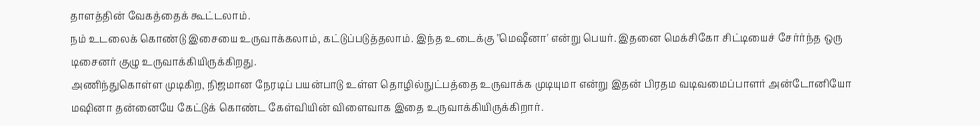தாளத்தின் வேகத்தைக் கூட்டலாம்.
நம் உடலைக் கொண்டு இசையை உருவாக்கலாம், கட்டுப்படுத்தலாம். இந்த உடைக்கு "மெஷீனா' என்று பெயர். இதனை மெக்சிகோ சிட்டியைச் சேர்ர்ந்த ஒரு டிசைனர் குழு உருவாக்கியிருக்கிறது.
அணிந்துகொள்ள முடிகிற, நிஜமான நேரடிப் பயன்பாடு உள்ள தொழில்நுட்பத்தை உருவாக்க முடியுமா என்று இதன் பிரதம வடிவமைப்பாளர் அன்டோனியோ மஷினா தன்னையே கேட்டுக் கொண்ட கேள்வியின் விளைவாக இதை உருவாக்கியிருக்கிறார்.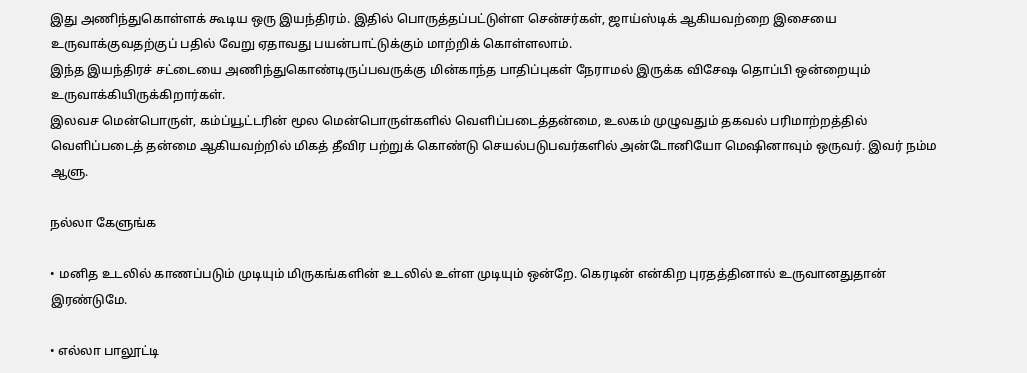இது அணிந்துகொள்ளக் கூடிய ஒரு இயந்திரம். இதில் பொருத்தப்பட்டுள்ள சென்சர்கள், ஜாய்ஸ்டிக் ஆகியவற்றை இசையை உருவாக்குவதற்குப் பதில் வேறு ஏதாவது பயன்பாட்டுக்கும் மாற்றிக் கொள்ளலாம்.
இந்த இயந்திரச் சட்டையை அணிந்துகொண்டிருப்பவருக்கு மின்காந்த பாதிப்புகள் நேராமல் இருக்க விசேஷ தொப்பி ஒன்றையும் உருவாக்கியிருக்கிறார்கள்.
இலவச மென்பொருள், கம்ப்யூட்டரின் மூல மென்பொருள்களில் வெளிப்படைத்தன்மை, உலகம் முழுவதும் தகவல் பரிமாற்றத்தில் வெளிப்படைத் தன்மை ஆகியவற்றில் மிகத் தீவிர பற்றுக் கொண்டு செயல்படுபவர்களில் அன்டோனியோ மெஷினாவும் ஒருவர். இவர் நம்ம ஆளு.

நல்லா கேளுங்க

• மனித உடலில் காணப்படும் முடியும் மிருகங்களின் உடலில் உள்ள முடியும் ஒன்றே. கெரடின் என்கிற புரதத்தினால் உருவானதுதான் இரண்டுமே.

• எல்லா பாலூட்டி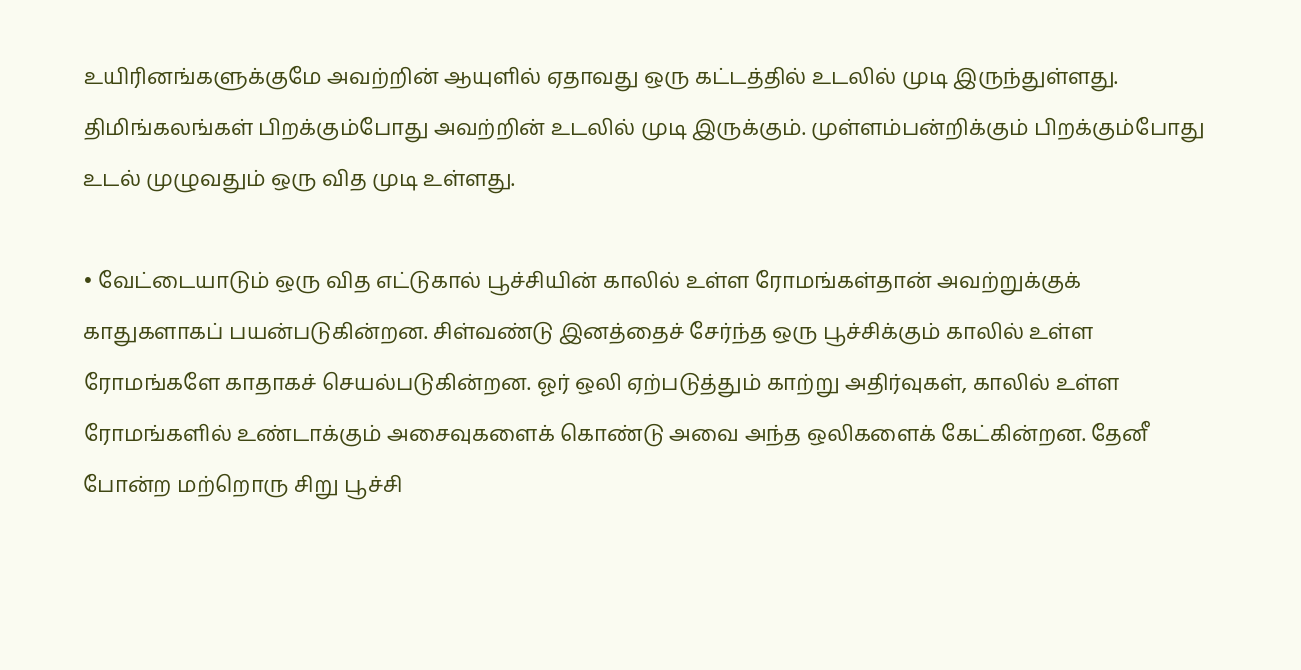உயிரினங்களுக்குமே அவற்றின் ஆயுளில் ஏதாவது ஒரு கட்டத்தில் உடலில் முடி இருந்துள்ளது. திமிங்கலங்கள் பிறக்கும்போது அவற்றின் உடலில் முடி இருக்கும். முள்ளம்பன்றிக்கும் பிறக்கும்போது உடல் முழுவதும் ஒரு வித முடி உள்ளது.

• வேட்டையாடும் ஒரு வித எட்டுகால் பூச்சியின் காலில் உள்ள ரோமங்கள்தான் அவற்றுக்குக் காதுகளாகப் பயன்படுகின்றன. சிள்வண்டு இனத்தைச் சேர்ந்த ஒரு பூச்சிக்கும் காலில் உள்ள ரோமங்களே காதாகச் செயல்படுகின்றன. ஓர் ஒலி ஏற்படுத்தும் காற்று அதிர்வுகள், காலில் உள்ள ரோமங்களில் உண்டாக்கும் அசைவுகளைக் கொண்டு அவை அந்த ஒலிகளைக் கேட்கின்றன. தேனீ போன்ற மற்றொரு சிறு பூச்சி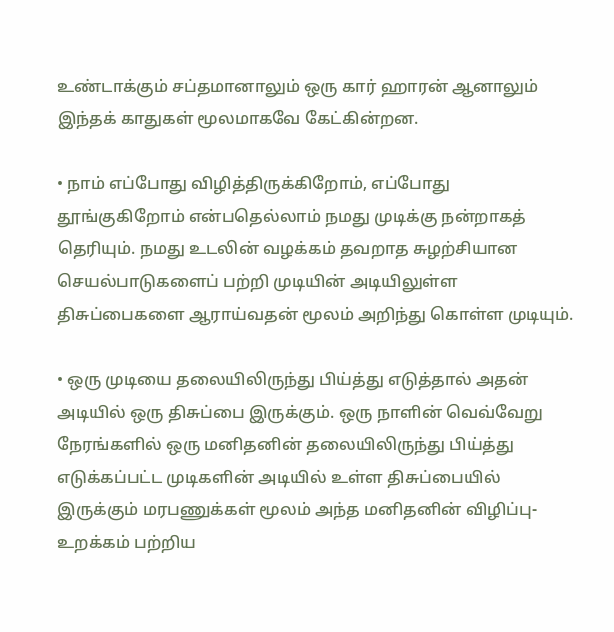உண்டாக்கும் சப்தமானாலும் ஒரு கார் ஹாரன் ஆனாலும் இந்தக் காதுகள் மூலமாகவே கேட்கின்றன.

• நாம் எப்போது விழித்திருக்கிறோம், எப்போது தூங்குகிறோம் என்பதெல்லாம் நமது முடிக்கு நன்றாகத் தெரியும். நமது உடலின் வழக்கம் தவறாத சுழற்சியான செயல்பாடுகளைப் பற்றி முடியின் அடியிலுள்ள திசுப்பைகளை ஆராய்வதன் மூலம் அறிந்து கொள்ள முடியும்.

• ஒரு முடியை தலையிலிருந்து பிய்த்து எடுத்தால் அதன் அடியில் ஒரு திசுப்பை இருக்கும். ஒரு நாளின் வெவ்வேறு நேரங்களில் ஒரு மனிதனின் தலையிலிருந்து பிய்த்து எடுக்கப்பட்ட முடிகளின் அடியில் உள்ள திசுப்பையில் இருக்கும் மரபணுக்கள் மூலம் அந்த மனிதனின் விழிப்பு-உறக்கம் பற்றிய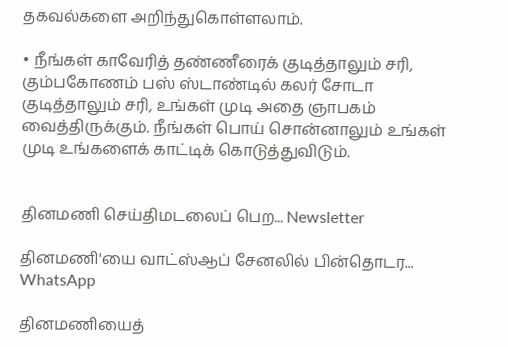தகவல்களை அறிந்துகொள்ளலாம்.

• நீங்கள் காவேரித் தண்ணீரைக் குடித்தாலும் சரி, கும்பகோணம் பஸ் ஸ்டாண்டில் கலர் சோடா குடித்தாலும் சரி, உங்கள் முடி அதை ஞாபகம் வைத்திருக்கும். நீங்கள் பொய் சொன்னாலும் உங்கள் முடி உங்களைக் காட்டிக் கொடுத்துவிடும்.


தினமணி செய்திமடலைப் பெற... Newsletter

தினமணி'யை வாட்ஸ்ஆப் சேனலில் பின்தொடர... WhatsApp

தினமணியைத்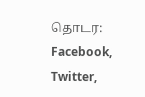தொடர: Facebook, Twitter,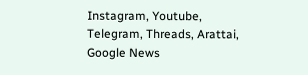Instagram, Youtube, Telegram, Threads, Arattai, Google News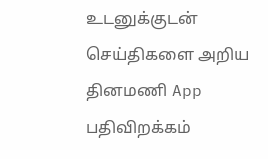உடனுக்குடன் செய்திகளை அறிய தினமணி App பதிவிறக்கம்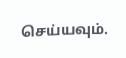செய்யவும்.